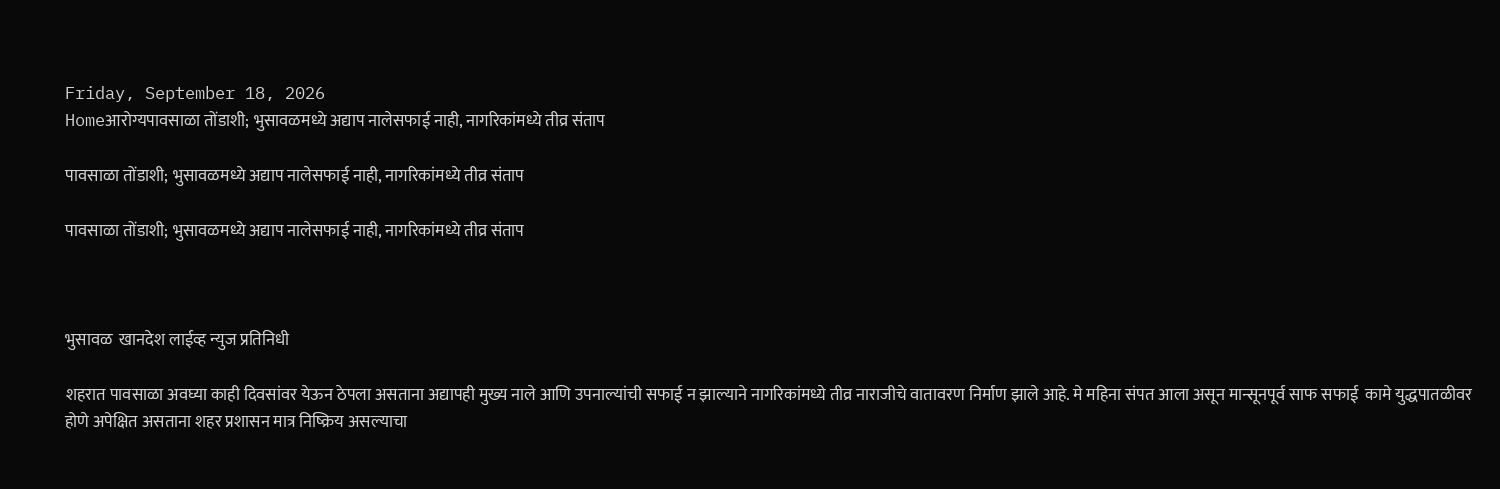Friday, September 18, 2026
Homeआरोग्यपावसाळा तोंडाशी; भुसावळमध्ये अद्याप नालेसफाई नाही, नागरिकांमध्ये तीव्र संताप

पावसाळा तोंडाशी; भुसावळमध्ये अद्याप नालेसफाई नाही, नागरिकांमध्ये तीव्र संताप

पावसाळा तोंडाशी; भुसावळमध्ये अद्याप नालेसफाई नाही, नागरिकांमध्ये तीव्र संताप



भुसावळ  खानदेश लाईव्ह न्युज प्रतिनिधी

शहरात पावसाळा अवघ्या काही दिवसांवर येऊन ठेपला असताना अद्यापही मुख्य नाले आणि उपनाल्यांची सफाई न झाल्याने नागरिकांमध्ये तीव्र नाराजीचे वातावरण निर्माण झाले आहे. मे महिना संपत आला असून मान्सूनपूर्व साफ सफाई  कामे युद्धपातळीवर होणे अपेक्षित असताना शहर प्रशासन मात्र निष्क्रिय असल्याचा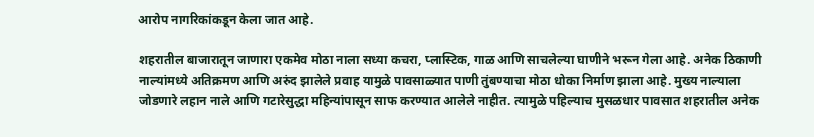आरोप नागरिकांकडून केला जात आहे.

शहरातील बाजारातून जाणारा एकमेव मोठा नाला सध्या कचरा, प्लास्टिक, गाळ आणि साचलेल्या घाणीने भरून गेला आहे. अनेक ठिकाणी नाल्यांमध्ये अतिक्रमण आणि अरुंद झालेले प्रवाह यामुळे पावसाळ्यात पाणी तुंबण्याचा मोठा धोका निर्माण झाला आहे. मुख्य नाल्याला जोडणारे लहान नाले आणि गटारेसुद्धा महिन्यांपासून साफ करण्यात आलेले नाहीत. त्यामुळे पहिल्याच मुसळधार पावसात शहरातील अनेक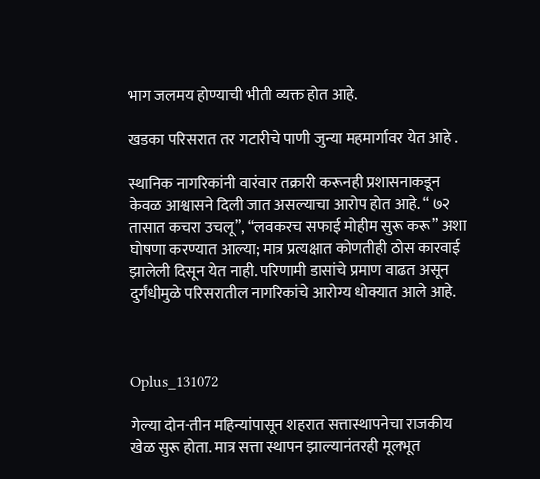भाग जलमय होण्याची भीती व्यक्त होत आहे.

खडका परिसरात तर गटारीचे पाणी जुन्या महमार्गावर येत आहे .

स्थानिक नागरिकांनी वारंवार तक्रारी करूनही प्रशासनाकडून केवळ आश्वासने दिली जात असल्याचा आरोप होत आहे. “ ७२ तासात कचरा उचलू”, “लवकरच सफाई मोहीम सुरू करू” अशा घोषणा करण्यात आल्या; मात्र प्रत्यक्षात कोणतीही ठोस कारवाई झालेली दिसून येत नाही. परिणामी डासांचे प्रमाण वाढत असून दुर्गंधीमुळे परिसरातील नागरिकांचे आरोग्य धोक्यात आले आहे.



Oplus_131072

गेल्या दोन-तीन महिन्यांपासून शहरात सत्तास्थापनेचा राजकीय खेळ सुरू होता. मात्र सत्ता स्थापन झाल्यानंतरही मूलभूत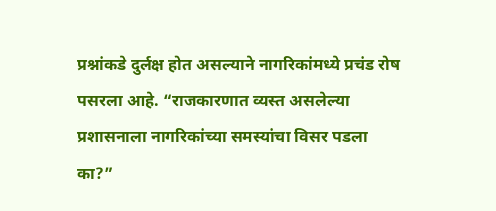प्रश्नांकडे दुर्लक्ष होत असल्याने नागरिकांमध्ये प्रचंड रोष पसरला आहे. “राजकारणात व्यस्त असलेल्या प्रशासनाला नागरिकांच्या समस्यांचा विसर पडला का?”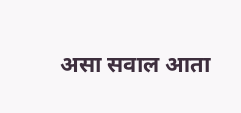असा सवाल आता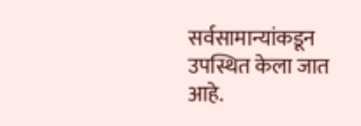सर्वसामान्यांकडून उपस्थित केला जात आहे.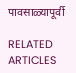पावसाळ्यापूर्वी

RELATED ARTICLES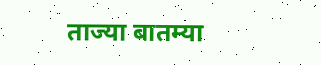ताज्या बातम्या